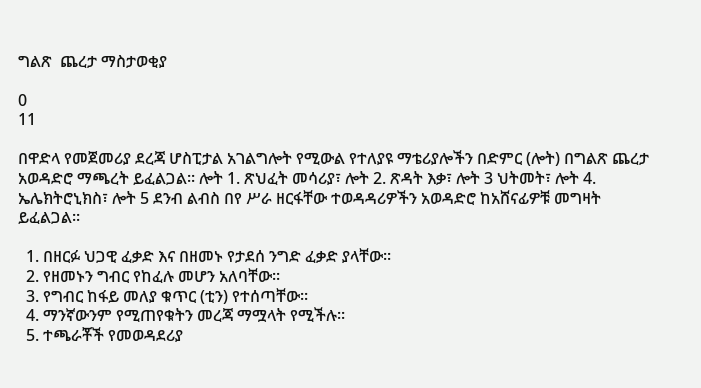ግልጽ  ጨረታ ማስታወቂያ

0
11

በዋድላ የመጀመሪያ ደረጃ ሆስፒታል አገልግሎት የሚውል የተለያዩ ማቴሪያሎችን በድምር (ሎት) በግልጽ ጨረታ አወዳድሮ ማጫረት ይፈልጋል፡፡ ሎት 1. ጽህፈት መሳሪያ፣ ሎት 2. ጽዳት እቃ፣ ሎት 3 ህትመት፣ ሎት 4. ኤሌክትሮኒክስ፣ ሎት 5 ደንብ ልብስ በየ ሥራ ዘርፋቸው ተወዳዳሪዎችን አወዳድሮ ከአሸናፊዎቹ መግዛት ይፈልጋል፡፡

  1. በዘርፉ ህጋዊ ፈቃድ እና በዘመኑ የታደሰ ንግድ ፈቃድ ያላቸው፡፡
  2. የዘመኑን ግብር የከፈሉ መሆን አለባቸው፡፡
  3. የግብር ከፋይ መለያ ቁጥር (ቲን) የተሰጣቸው፡፡
  4. ማንኛውንም የሚጠየቁትን መረጃ ማሟላት የሚችሉ፡፡
  5. ተጫራቾች የመወዳደሪያ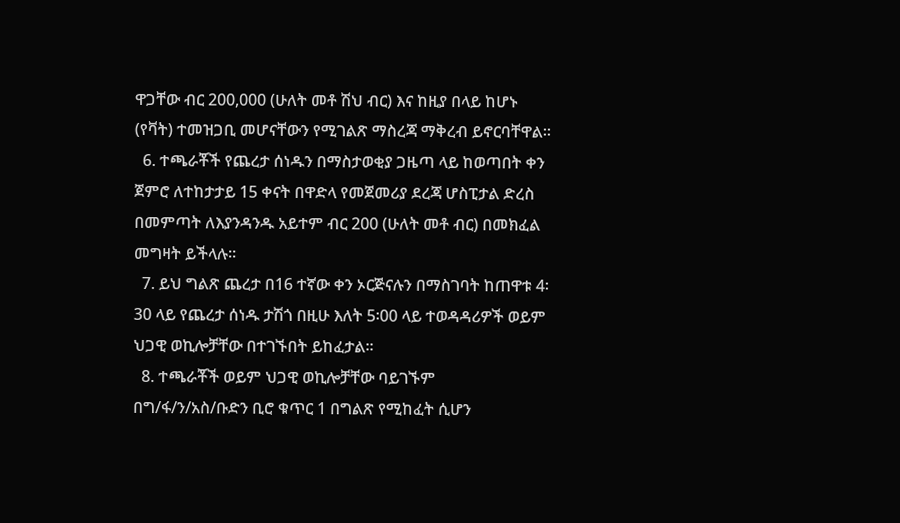ዋጋቸው ብር 200,000 (ሁለት መቶ ሽህ ብር) እና ከዚያ በላይ ከሆኑ (የቫት) ተመዝጋቢ መሆናቸውን የሚገልጽ ማስረጃ ማቅረብ ይኖርባቸዋል፡፡
  6. ተጫራቾች የጨረታ ሰነዱን በማስታወቂያ ጋዜጣ ላይ ከወጣበት ቀን ጀምሮ ለተከታታይ 15 ቀናት በዋድላ የመጀመሪያ ደረጃ ሆስፒታል ድረስ በመምጣት ለእያንዳንዱ አይተም ብር 200 (ሁለት መቶ ብር) በመክፈል መግዛት ይችላሉ፡፡
  7. ይህ ግልጽ ጨረታ በ16 ተኛው ቀን ኦርጅናሉን በማስገባት ከጠዋቱ 4፡30 ላይ የጨረታ ሰነዱ ታሽጎ በዚሁ እለት 5፡00 ላይ ተወዳዳሪዎች ወይም ህጋዊ ወኪሎቻቸው በተገኙበት ይከፈታል፡፡
  8. ተጫራቾች ወይም ህጋዊ ወኪሎቻቸው ባይገኙም በግ/ፋ/ን/አስ/ቡድን ቢሮ ቁጥር 1 በግልጽ የሚከፈት ሲሆን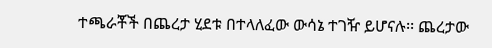ተጫራቾች በጨረታ ሂደቱ በተላለፈው ውሳኔ ተገዥ ይሆናሉ፡፡ ጨረታው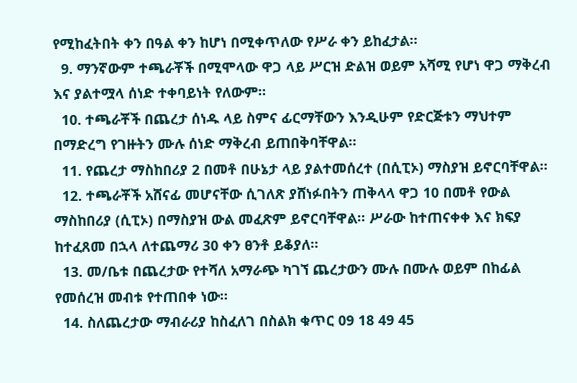የሚከፈትበት ቀን በዓል ቀን ከሆነ በሚቀጥለው የሥራ ቀን ይከፈታል፡፡
  9. ማንኛውም ተጫራቾች በሚሞላው ዋጋ ላይ ሥርዝ ድልዝ ወይም አሻሚ የሆነ ዋጋ ማቅረብ እና ያልተሟላ ሰነድ ተቀባይነት የለውም፡፡
  10. ተጫራቾች በጨረታ ሰነዱ ላይ ስምና ፊርማቸውን እንዲሁም የድርጅቱን ማህተም በማድረግ የገዙትን ሙሉ ሰነድ ማቅረብ ይጠበቅባቸዋል፡፡
  11. የጨረታ ማስከበሪያ 2 በመቶ በሁኔታ ላይ ያልተመሰረተ (በሲፒኦ) ማስያዝ ይኖርባቸዋል፡፡
  12. ተጫራቾች አሸናፊ መሆናቸው ሲገለጽ ያሸነፉበትን ጠቅላላ ዋጋ 10 በመቶ የውል ማስከበሪያ (ሲፒኦ) በማስያዝ ውል መፈጽም ይኖርባቸዋል፡፡ ሥራው ከተጠናቀቀ እና ክፍያ ከተፈጸመ በኋላ ለተጨማሪ 30 ቀን ፀንቶ ይቆያለ፡፡
  13. መ/ቤቱ በጨረታው የተሻለ አማራጭ ካገኘ ጨረታውን ሙሉ በሙሉ ወይም በከፊል የመሰረዝ መብቱ የተጠበቀ ነው፡፡
  14. ስለጨረታው ማብራሪያ ከስፈለገ በስልክ ቁጥር 09 18 49 45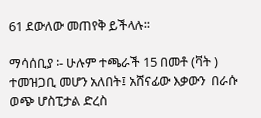61 ደውለው መጠየቅ ይችላሉ፡፡

ማሳሰቢያ ፡- ሁሉም ተጫራች 15 በመቶ (ቫት ) ተመዝጋቢ መሆን አለበት፤ አሸናፊው እቃውን  በራሱ ወጭ ሆስፒታል ድረስ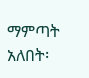ማምጣት አለበት፡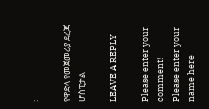፡

የዋድላ የመጀመሪያ ደረጃ ሆስፒታል

LEAVE A REPLY

Please enter your comment!
Please enter your name here